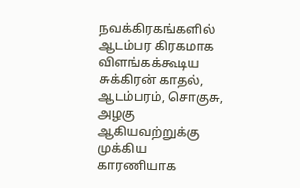நவக்கிரகங்களில் ஆடம்பர கிரகமாக விளங்கக்கூடிய சுக்கிரன் காதல், ஆடம்பரம், சொகுசு, அழகு ஆகியவற்றுக்கு முக்கிய காரணியாக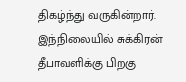திகழ்ந்து வருகின்றார். இந்நிலையில் சுக்கிரன் தீபாவளிக்கு பிறகு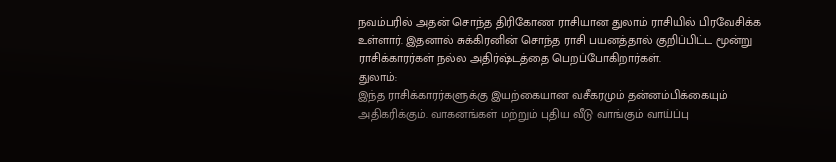நவம்பரில் அதன் சொந்த திரிகோண ராசியான துலாம் ராசியில் பிரவேசிக்க உள்ளார். இதனால் சுக்கிரனின் சொந்த ராசி பயனத்தால் குறிப்பிட்ட மூன்று ராசிக்காரர்கள் நல்ல அதிர்ஷ்டத்தை பெறப்போகிறார்கள்.
துலாம்:
இந்த ராசிக்காரர்களுக்கு இயற்கையான வசீகரமும் தன்னம்பிக்கையும் அதிகரிக்கும். வாகனங்கள் மற்றும் புதிய வீடு வாங்கும் வாய்ப்பு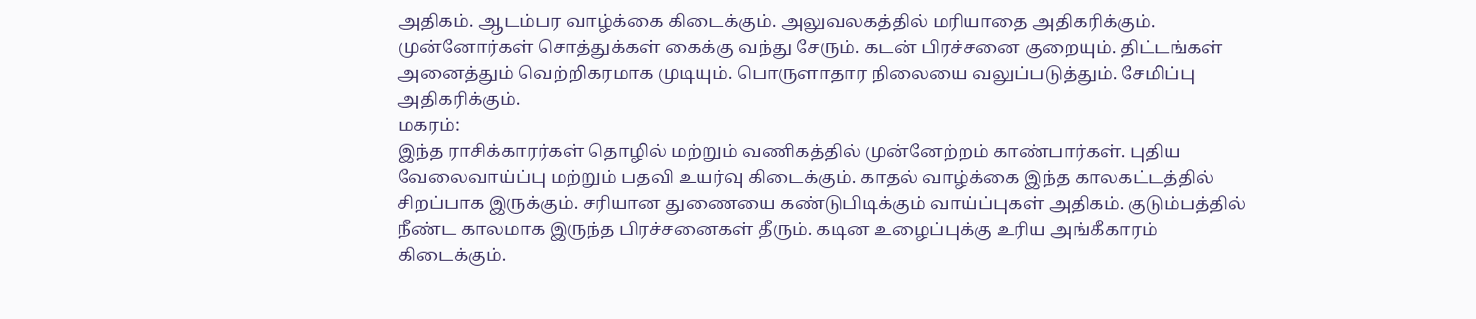அதிகம். ஆடம்பர வாழ்க்கை கிடைக்கும். அலுவலகத்தில் மரியாதை அதிகரிக்கும். முன்னோர்கள் சொத்துக்கள் கைக்கு வந்து சேரும். கடன் பிரச்சனை குறையும். திட்டங்கள் அனைத்தும் வெற்றிகரமாக முடியும். பொருளாதார நிலையை வலுப்படுத்தும். சேமிப்பு அதிகரிக்கும்.
மகரம்:
இந்த ராசிக்காரர்கள் தொழில் மற்றும் வணிகத்தில் முன்னேற்றம் காண்பார்கள். புதிய வேலைவாய்ப்பு மற்றும் பதவி உயர்வு கிடைக்கும். காதல் வாழ்க்கை இந்த காலகட்டத்தில் சிறப்பாக இருக்கும். சரியான துணையை கண்டுபிடிக்கும் வாய்ப்புகள் அதிகம். குடும்பத்தில் நீண்ட காலமாக இருந்த பிரச்சனைகள் தீரும். கடின உழைப்புக்கு உரிய அங்கீகாரம் கிடைக்கும்.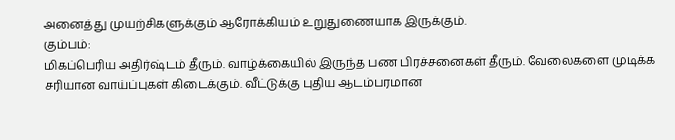அனைத்து முயற்சிகளுக்கும் ஆரோக்கியம் உறுதுணையாக இருக்கும்.
கும்பம்:
மிகப்பெரிய அதிர்ஷ்டம் தீரும். வாழ்க்கையில் இருந்த பண பிரச்சனைகள் தீரும். வேலைகளை முடிக்க சரியான வாய்ப்புகள் கிடைக்கும். வீட்டுக்கு புதிய ஆடம்பரமான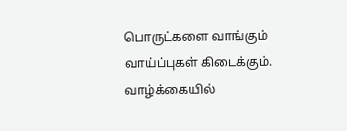பொருட்களை வாங்கும் வாய்ப்புகள் கிடைக்கும். வாழ்க்கையில்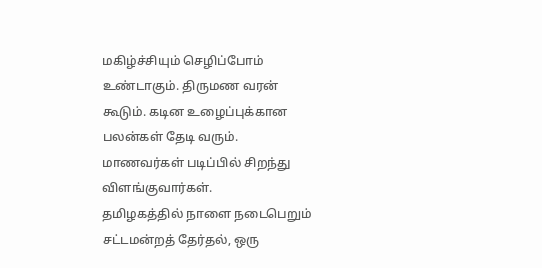மகிழ்ச்சியும் செழிப்போம் உண்டாகும். திருமண வரன் கூடும். கடின உழைப்புக்கான பலன்கள் தேடி வரும். மாணவர்கள் படிப்பில் சிறந்து விளங்குவார்கள்.
தமிழகத்தில் நாளை நடைபெறும் சட்டமன்றத் தேர்தல், ஒரு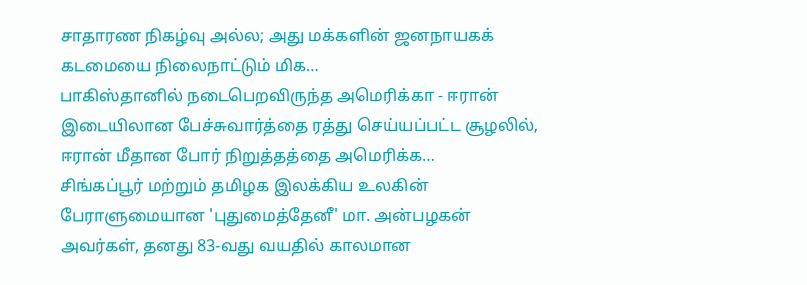சாதாரண நிகழ்வு அல்ல; அது மக்களின் ஜனநாயகக் கடமையை நிலைநாட்டும் மிக…
பாகிஸ்தானில் நடைபெறவிருந்த அமெரிக்கா - ஈரான் இடையிலான பேச்சுவார்த்தை ரத்து செய்யப்பட்ட சூழலில், ஈரான் மீதான போர் நிறுத்தத்தை அமெரிக்க…
சிங்கப்பூர் மற்றும் தமிழக இலக்கிய உலகின் பேராளுமையான 'புதுமைத்தேனீ' மா. அன்பழகன் அவர்கள், தனது 83-வது வயதில் காலமான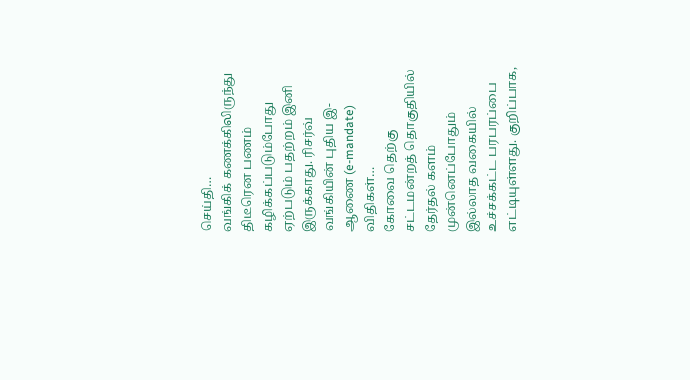செய்தி…
வங்கிக் கணக்கிலிருந்து திடீரென பணம் கழிக்கப்படும்போது ஏற்படும் பதற்றம் இனி இருக்காது. ரிசர்வ் வங்கியின் புதிய இ-ஆணை (e-mandate) விதிகள்…
கோவை தெற்கு சட்டமன்றத் தொகுதியில் தேர்தல் களம் முன்னெப்போதும் இல்லாத வகையில் உச்சக்கட்ட பரபரப்பை எட்டியுள்ளது. குறிப்பாக,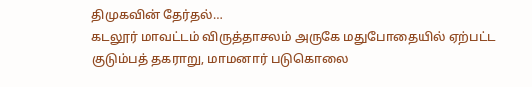திமுகவின் தேர்தல்…
கடலூர் மாவட்டம் விருத்தாசலம் அருகே மதுபோதையில் ஏற்பட்ட குடும்பத் தகராறு, மாமனார் படுகொலை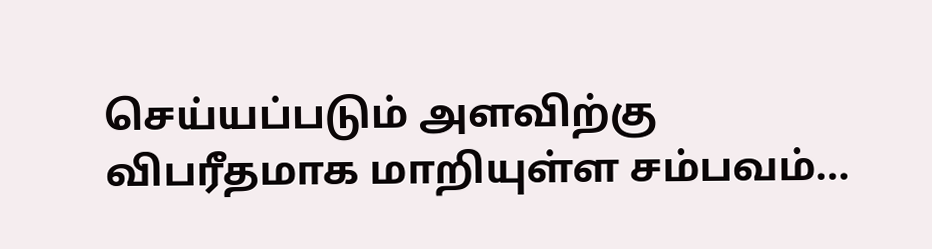செய்யப்படும் அளவிற்கு விபரீதமாக மாறியுள்ள சம்பவம்…